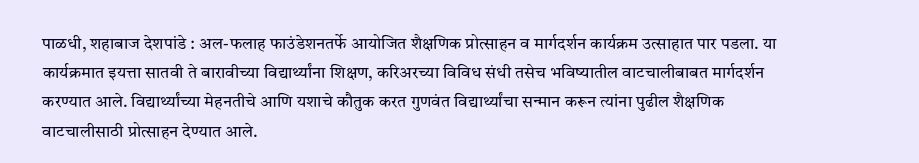पाळधी, शहाबाज देशपांडे : अल-फलाह फाउंडेशनतर्फे आयोजित शैक्षणिक प्रोत्साहन व मार्गदर्शन कार्यक्रम उत्साहात पार पडला. या कार्यक्रमात इयत्ता सातवी ते बारावीच्या विद्यार्थ्यांना शिक्षण, करिअरच्या विविध संधी तसेच भविष्यातील वाटचालीबाबत मार्गदर्शन करण्यात आले. विद्यार्थ्यांच्या मेहनतीचे आणि यशाचे कौतुक करत गुणवंत विद्यार्थ्यांचा सन्मान करून त्यांना पुढील शैक्षणिक वाटचालीसाठी प्रोत्साहन देण्यात आले.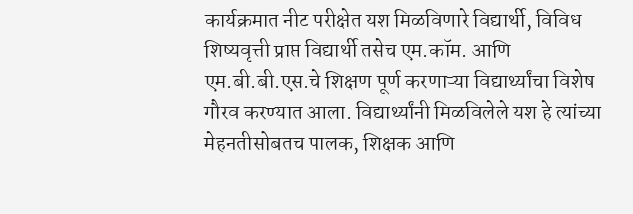कार्यक्रमात नीट परीक्षेत यश मिळविणारे विद्यार्थी, विविध शिष्यवृत्ती प्राप्त विद्यार्थी तसेच एम.कॉम. आणि एम.बी.बी.एस.चे शिक्षण पूर्ण करणाऱ्या विद्यार्थ्यांचा विशेष गौरव करण्यात आला. विद्यार्थ्यांनी मिळविलेले यश हे त्यांच्या मेहनतीसोबतच पालक, शिक्षक आणि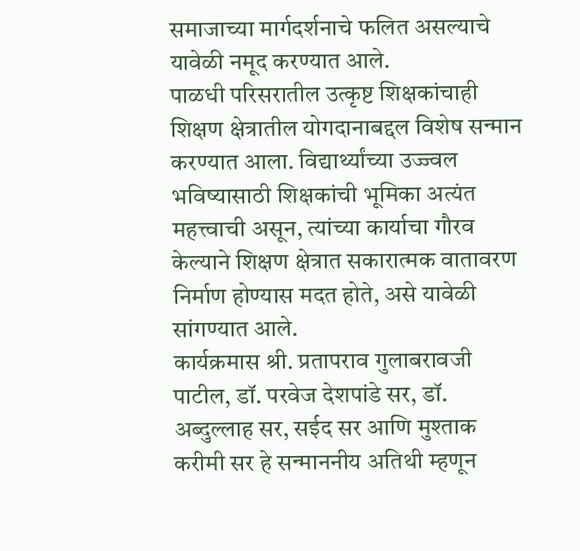समाजाच्या मार्गदर्शनाचे फलित असल्याचे यावेळी नमूद करण्यात आले.
पाळधी परिसरातील उत्कृष्ट शिक्षकांचाही शिक्षण क्षेत्रातील योगदानाबद्दल विशेष सन्मान करण्यात आला. विद्यार्थ्यांच्या उज्ज्वल भविष्यासाठी शिक्षकांची भूमिका अत्यंत महत्त्वाची असून, त्यांच्या कार्याचा गौरव केल्याने शिक्षण क्षेत्रात सकारात्मक वातावरण निर्माण होण्यास मदत होते, असे यावेळी सांगण्यात आले.
कार्यक्रमास श्री. प्रतापराव गुलाबरावजी पाटील, डॉ. परवेज देशपांडे सर, डॉ. अब्दुल्लाह सर, सईद सर आणि मुश्ताक करीमी सर हे सन्माननीय अतिथी म्हणून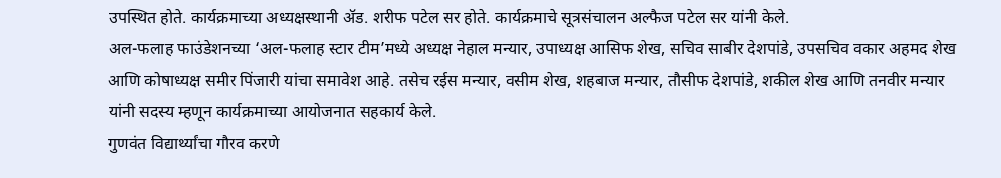उपस्थित होते. कार्यक्रमाच्या अध्यक्षस्थानी ॲड. शरीफ पटेल सर होते. कार्यक्रमाचे सूत्रसंचालन अल्फैज पटेल सर यांनी केले.
अल-फलाह फाउंडेशनच्या ‘अल-फलाह स्टार टीम’मध्ये अध्यक्ष नेहाल मन्यार, उपाध्यक्ष आसिफ शेख, सचिव साबीर देशपांडे, उपसचिव वकार अहमद शेख आणि कोषाध्यक्ष समीर पिंजारी यांचा समावेश आहे. तसेच रईस मन्यार, वसीम शेख, शहबाज मन्यार, तौसीफ देशपांडे, शकील शेख आणि तनवीर मन्यार यांनी सदस्य म्हणून कार्यक्रमाच्या आयोजनात सहकार्य केले.
गुणवंत विद्यार्थ्यांचा गौरव करणे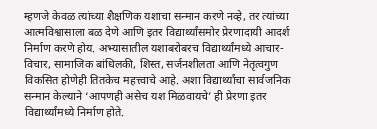म्हणजे केवळ त्यांच्या शैक्षणिक यशाचा सन्मान करणे नव्हे, तर त्यांच्या आत्मविश्वासाला बळ देणे आणि इतर विद्यार्थ्यांसमोर प्रेरणादायी आदर्श निर्माण करणे होय. अभ्यासातील यशाबरोबरच विद्यार्थ्यांमध्ये आचार-विचार, सामाजिक बांधिलकी, शिस्त, सर्जनशीलता आणि नेतृत्वगुण विकसित होणेही तितकेच महत्त्वाचे आहे. अशा विद्यार्थ्यांचा सार्वजनिक सन्मान केल्याने ‘आपणही असेच यश मिळवायचे’ ही प्रेरणा इतर विद्यार्थ्यांमध्ये निर्माण होते.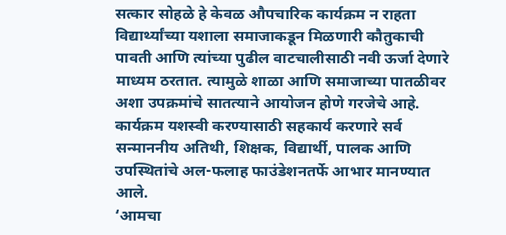सत्कार सोहळे हे केवळ औपचारिक कार्यक्रम न राहता विद्यार्थ्यांच्या यशाला समाजाकडून मिळणारी कौतुकाची पावती आणि त्यांच्या पुढील वाटचालीसाठी नवी ऊर्जा देणारे माध्यम ठरतात. त्यामुळे शाळा आणि समाजाच्या पातळीवर अशा उपक्रमांचे सातत्याने आयोजन होणे गरजेचे आहे.
कार्यक्रम यशस्वी करण्यासाठी सहकार्य करणारे सर्व सन्माननीय अतिथी, शिक्षक, विद्यार्थी, पालक आणि उपस्थितांचे अल-फलाह फाउंडेशनतर्फे आभार मानण्यात आले.
‘आमचा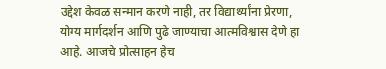उद्देश केवळ सन्मान करणे नाही, तर विद्यार्थ्यांना प्रेरणा, योग्य मार्गदर्शन आणि पुढे जाण्याचा आत्मविश्वास देणे हा आहे. आजचे प्रोत्साहन हेच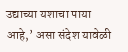उद्याच्या यशाचा पाया आहे,’ असा संदेश यावेळी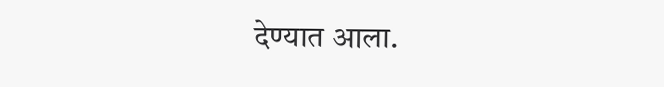देण्यात आला.